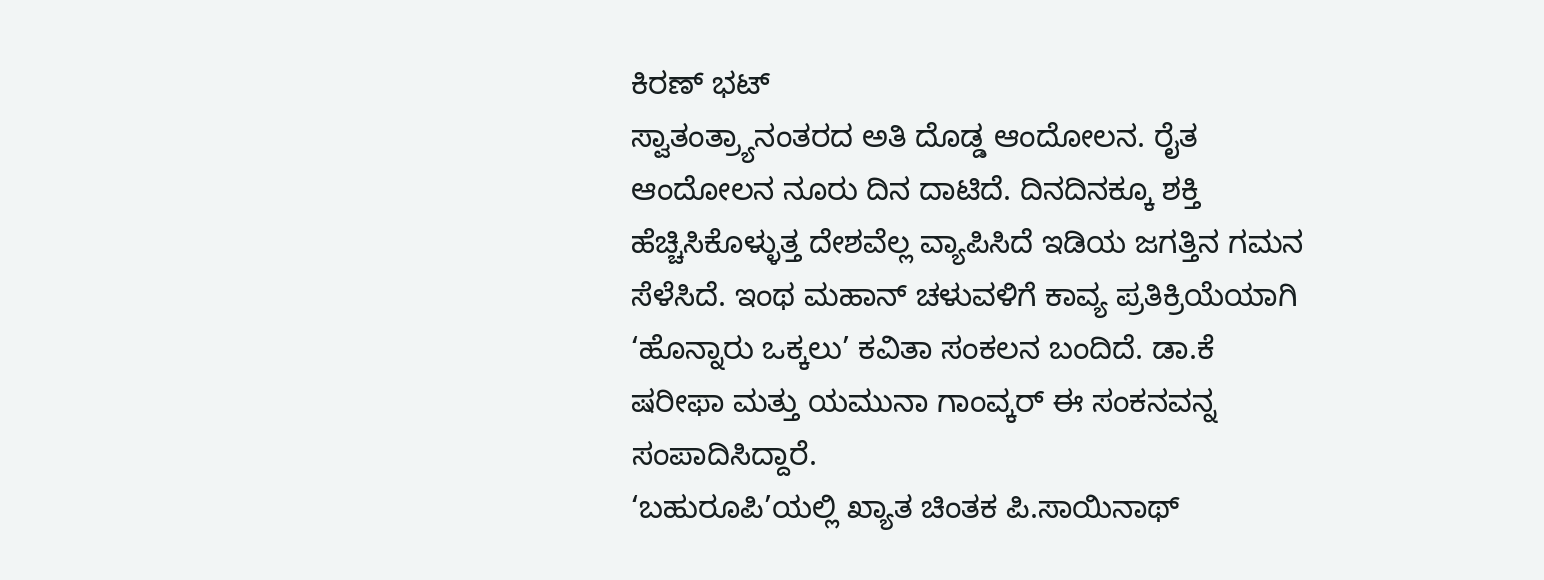ಕಿರಣ್ ಭಟ್
ಸ್ವಾತಂತ್ರ್ಯಾನಂತರದ ಅತಿ ದೊಡ್ಡ ಆಂದೋಲನ. ರೈತ ಆಂದೋಲನ ನೂರು ದಿನ ದಾಟಿದೆ. ದಿನದಿನಕ್ಕೂ ಶಕ್ತಿ ಹೆಚ್ಚಿಸಿಕೊಳ್ಳುತ್ತ ದೇಶವೆಲ್ಲ ವ್ಯಾಪಿಸಿದೆ ಇಡಿಯ ಜಗತ್ತಿನ ಗಮನ ಸೆಳೆಸಿದೆ. ಇಂಥ ಮಹಾನ್ ಚಳುವಳಿಗೆ ಕಾವ್ಯ ಪ್ರತಿಕ್ರಿಯೆಯಾಗಿ ‘ಹೊನ್ನಾರು ಒಕ್ಕಲು’ ಕವಿತಾ ಸಂಕಲನ ಬಂದಿದೆ. ಡಾ.ಕೆ ಷರೀಫಾ ಮತ್ತು ಯಮುನಾ ಗಾಂವ್ಕರ್ ಈ ಸಂಕನವನ್ನ ಸಂಪಾದಿಸಿದ್ದಾರೆ.
‘ಬಹುರೂಪಿ’ಯಲ್ಲಿ ಖ್ಯಾತ ಚಿಂತಕ ಪಿ.ಸಾಯಿನಾಥ್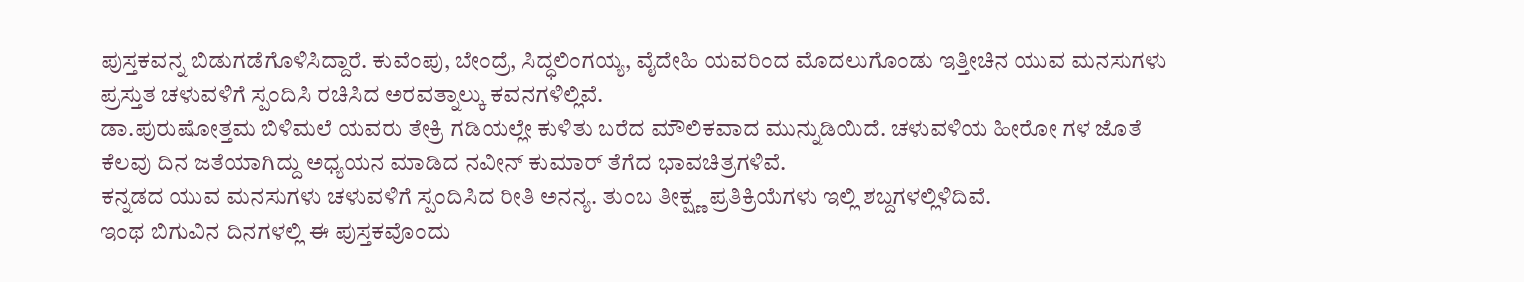ಪುಸ್ತಕವನ್ನ ಬಿಡುಗಡೆಗೊಳಿಸಿದ್ದಾರೆ. ಕುವೆಂಪು, ಬೇಂದ್ರೆ, ಸಿದ್ಧಲಿಂಗಯ್ಯ, ವೈದೇಹಿ ಯವರಿಂದ ಮೊದಲುಗೊಂಡು ಇತ್ತೀಚಿನ ಯುವ ಮನಸುಗಳು ಪ್ರಸ್ತುತ ಚಳುವಳಿಗೆ ಸ್ಪಂದಿಸಿ ರಚಿಸಿದ ಅರವತ್ನಾಲ್ಕು ಕವನಗಳಿಲ್ಲಿವೆ.
ಡಾ.ಪುರುಷೋತ್ತಮ ಬಿಳಿಮಲೆ ಯವರು ತೇಕ್ರಿ ಗಡಿಯಲ್ಲೇ ಕುಳಿತು ಬರೆದ ಮೌಲಿಕವಾದ ಮುನ್ನುಡಿಯಿದೆ. ಚಳುವಳಿಯ ಹೀರೋ ಗಳ ಜೊತೆ ಕೆಲವು ದಿನ ಜತೆಯಾಗಿದ್ದು ಅಧ್ಯಯನ ಮಾಡಿದ ನವೀನ್ ಕುಮಾರ್ ತೆಗೆದ ಭಾವಚಿತ್ರಗಳಿವೆ.
ಕನ್ನಡದ ಯುವ ಮನಸುಗಳು ಚಳುವಳಿಗೆ ಸ್ಪಂದಿಸಿದ ರೀತಿ ಅನನ್ಯ. ತುಂಬ ತೀಕ್ಷ್ಣ ಪ್ರತಿಕ್ರಿಯೆಗಳು ಇಲ್ಲಿ ಶಬ್ದಗಳಲ್ಲಿಳಿದಿವೆ.
ಇಂಥ ಬಿಗುವಿನ ದಿನಗಳಲ್ಲಿ ಈ ಪುಸ್ತಕವೊಂದು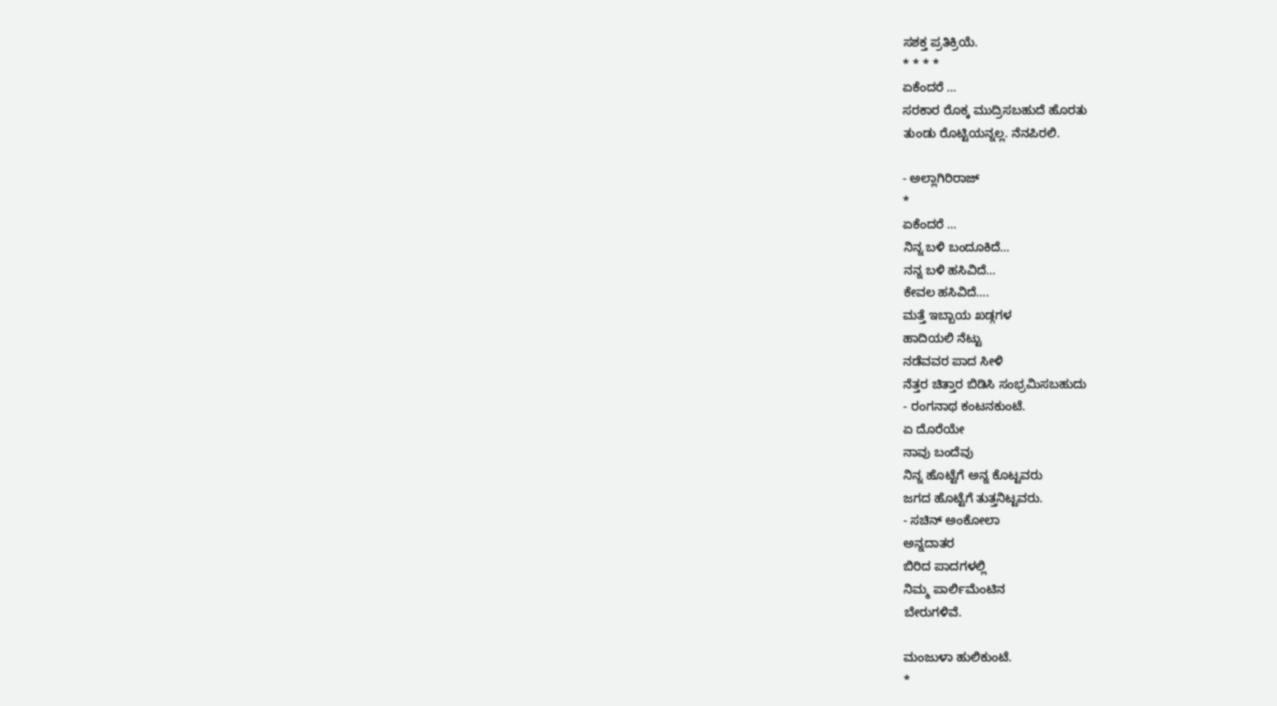ಸಶಕ್ತ ಪ್ರತಿಕ್ರಿಯೆ.
* * * *
ಏಕೆಂದರೆ …
ಸರಕಾರ ರೊಕ್ಕ ಮುದ್ರಿಸಬಹುದೆ ಹೊರತು
ತುಂಡು ರೊಟ್ಟಿಯನ್ನಲ್ಲ. ನೆನಪಿರಲಿ.

- ಅಲ್ಲಾಗಿರಿರಾಜ್
*
ಏಕೆಂದರೆ …
ನಿನ್ನ ಬಳಿ ಬಂದೂಕಿದೆ…
ನನ್ನ ಬಳಿ ಹಸಿವಿದೆ…
ಕೇವಲ ಹಸಿವಿದೆ….
ಮತ್ತೆ ಇಬ್ಬಾಯ ಖಡ್ಗಗಳ
ಹಾದಿಯಲಿ ನೆಟ್ಟು
ನಡೆವವರ ಪಾದ ಸೀಳಿ
ನೆತ್ತರ ಚಿತ್ತಾರ ಬಿಡಿಸಿ ಸಂಭ್ರಮಿಸಬಹುದು
- ರಂಗನಾಥ ಕಂಟನಕುಂಟೆ.
ಏ ದೊರೆಯೇ
ನಾವು ಬಂದೆವು
ನಿನ್ನ ಹೊಟ್ಟೆಗೆ ಅನ್ನ ಕೊಟ್ಟವರು
ಜಗದ ಹೊಟ್ಟೆಗೆ ತುತ್ತನಿಟ್ಟವರು.
- ಸಚಿನ್ ಅಂಕೋಲಾ
ಅನ್ನದಾತರ
ಬಿರಿದ ಪಾದಗಳಲ್ಲಿ
ನಿಮ್ಮ ಪಾರ್ಲಿಮೆಂಟಿನ
ಬೇರುಗಳಿವೆ.

ಮಂಜುಳಾ ಹುಲಿಕುಂಟೆ.
*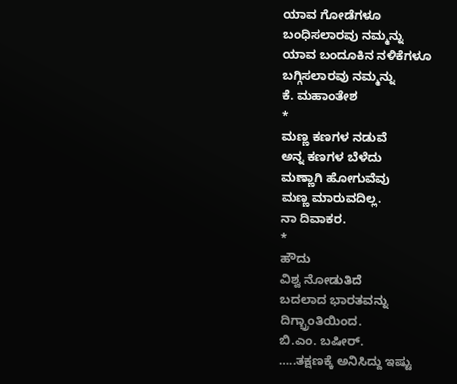ಯಾವ ಗೋಡೆಗಳೂ
ಬಂಧಿಸಲಾರವು ನಮ್ಮನ್ನು
ಯಾವ ಬಂದೂಕಿನ ನಳಿಕೆಗಳೂ
ಬಗ್ಗಿಸಲಾರವು ನಮ್ಮನ್ನು
ಕೆ. ಮಹಾಂತೇಶ
*
ಮಣ್ಣ ಕಣಗಳ ನಡುವೆ
ಅನ್ನ ಕಣಗಳ ಬೆಳೆದು
ಮಣ್ಣಾಗಿ ಹೋಗುವೆವು
ಮಣ್ಣ ಮಾರುವದಿಲ್ಲ.
ನಾ ದಿವಾಕರ.
*
ಹೌದು
ವಿಶ್ವ ನೋಡುತಿದೆ
ಬದಲಾದ ಭಾರತವನ್ನು
ದಿಗ್ಭ್ರಾಂತಿಯಿಂದ.
ಬಿ.ಎಂ. ಬಷೀರ್.
…..ತಕ್ಷಣಕ್ಕೆ ಅನಿಸಿದ್ದು ಇಷ್ಟು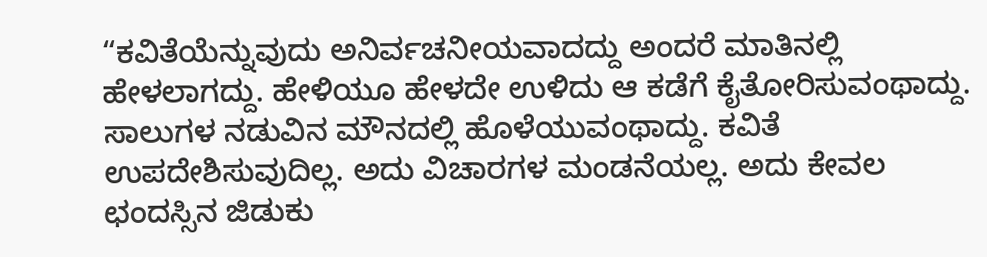“ಕವಿತೆಯೆನ್ನುವುದು ಅನಿರ್ವಚನೀಯವಾದದ್ದು ಅಂದರೆ ಮಾತಿನಲ್ಲಿ ಹೇಳಲಾಗದ್ದು. ಹೇಳಿಯೂ ಹೇಳದೇ ಉಳಿದು ಆ ಕಡೆಗೆ ಕೈತೋರಿಸುವಂಥಾದ್ದು. ಸಾಲುಗಳ ನಡುವಿನ ಮೌನದಲ್ಲಿ ಹೊಳೆಯುವಂಥಾದ್ದು. ಕವಿತೆ ಉಪದೇಶಿಸುವುದಿಲ್ಲ. ಅದು ವಿಚಾರಗಳ ಮಂಡನೆಯಲ್ಲ. ಅದು ಕೇವಲ ಛಂದಸ್ಸಿನ ಜಿಡುಕು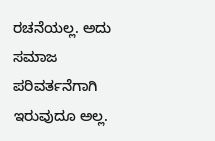ರಚನೆಯಲ್ಲ. ಅದು ಸಮಾಜ ಪರಿವರ್ತನೆಗಾಗಿ ಇರುವುದೂ ಅಲ್ಲ.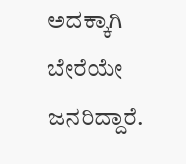ಅದಕ್ಕಾಗಿ ಬೇರೆಯೇ ಜನರಿದ್ದಾರೆ.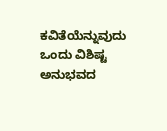ಕವಿತೆಯೆನ್ನುವುದು ಒಂದು ವಿಶಿಷ್ಟ ಅನುಭವದ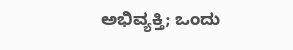ಅಭಿವ್ಯಕ್ತಿ; ಒಂದು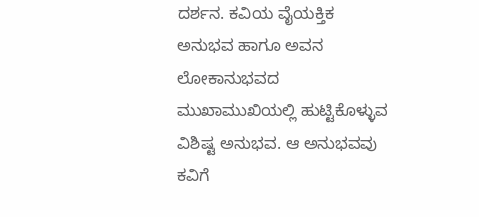ದರ್ಶನ. ಕವಿಯ ವೈಯಕ್ತಿಕ ಅನುಭವ ಹಾಗೂ ಅವನ ಲೋಕಾನುಭವದ ಮುಖಾಮುಖಿಯಲ್ಲಿ ಹುಟ್ಟಿಕೊಳ್ಳುವ ವಿಶಿಷ್ಟ ಅನುಭವ. ಆ ಅನುಭವವು ಕವಿಗೆ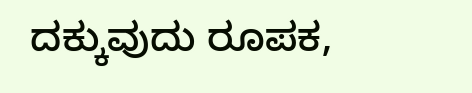ದಕ್ಕುವುದು ರೂಪಕ,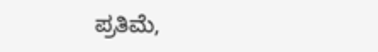ಪ್ರತಿಮೆ,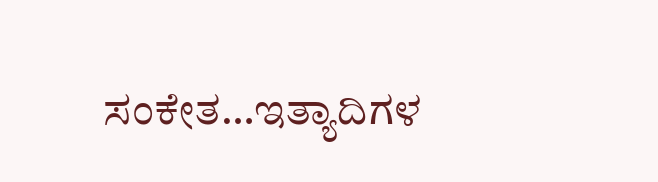ಸಂಕೇತ…ಇತ್ಯಾದಿಗಳ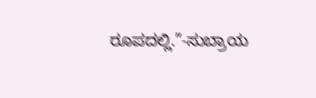ರೂಪದಲ್ಲಿ.”-ಸುಬ್ರಾಯ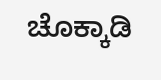ಚೊಕ್ಕಾಡಿ